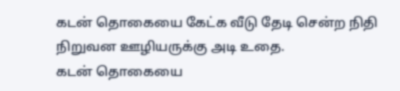கடன் தொகையை கேட்க வீடு தேடி சென்ற நிதி நிறுவன ஊழியருக்கு அடி உதை.
கடன் தொகையை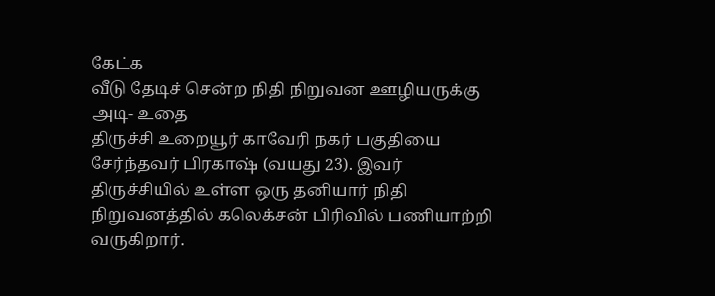கேட்க
வீடு தேடிச் சென்ற நிதி நிறுவன ஊழியருக்கு அடி- உதை
திருச்சி உறையூர் காவேரி நகர் பகுதியை சேர்ந்தவர் பிரகாஷ் (வயது 23). இவர் திருச்சியில் உள்ள ஒரு தனியார் நிதி நிறுவனத்தில் கலெக்சன் பிரிவில் பணியாற்றி வருகிறார்.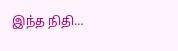இந்த நிதி…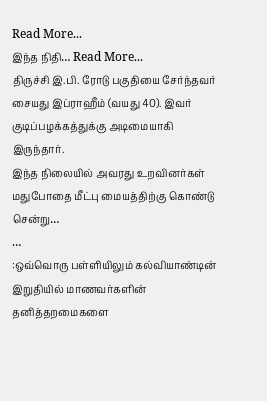Read More...
இந்த நிதி… Read More...
திருச்சி இ.பி. ரோடு பகுதியை சேர்ந்தவர் சையது இப்ராஹீம் (வயது 40). இவர் குடிப்பழக்கத்துக்கு அடிமையாகி இருந்தார்.
இந்த நிலையில் அவரது உறவினர்கள் மதுபோதை மீட்பு மையத்திற்கு கொண்டு சென்று…
…
:ஒவ்வொரு பள்ளியிலும் கல்வியாண்டின் இறுதியில் மாணவர்களின் தனித்தறமைகளை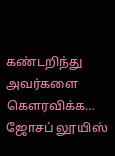கண்டறிந்து அவர்களை கௌரவிக்க…
ஜோசப் லூயிஸ்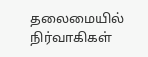தலைமையில் நிர்வாகிகள்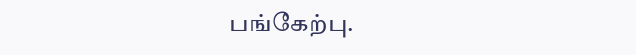பங்கேற்பு.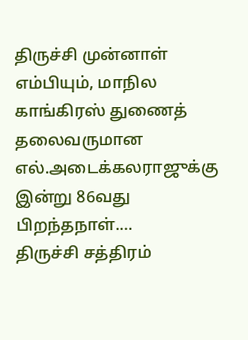திருச்சி முன்னாள் எம்பியும், மாநில காங்கிரஸ் துணைத் தலைவருமான எல்.அடைக்கலராஜுக்கு இன்று 86வது பிறந்தநாள்.…
திருச்சி சத்திரம்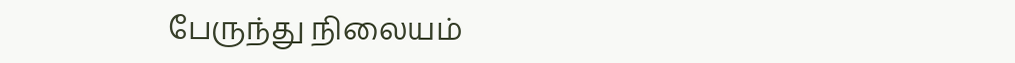பேருந்து நிலையம்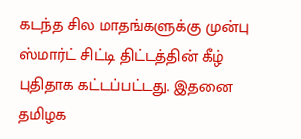கடந்த சில மாதங்களுக்கு முன்பு ஸ்மார்ட் சிட்டி திட்டத்தின் கீழ் புதிதாக கட்டப்பட்டது. இதனை தமிழக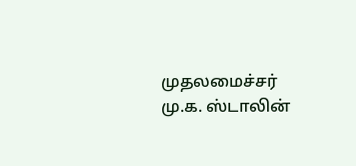முதலமைச்சர் மு.க. ஸ்டாலின்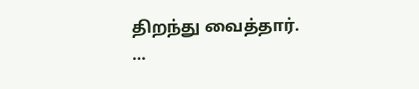திறந்து வைத்தார்.
…